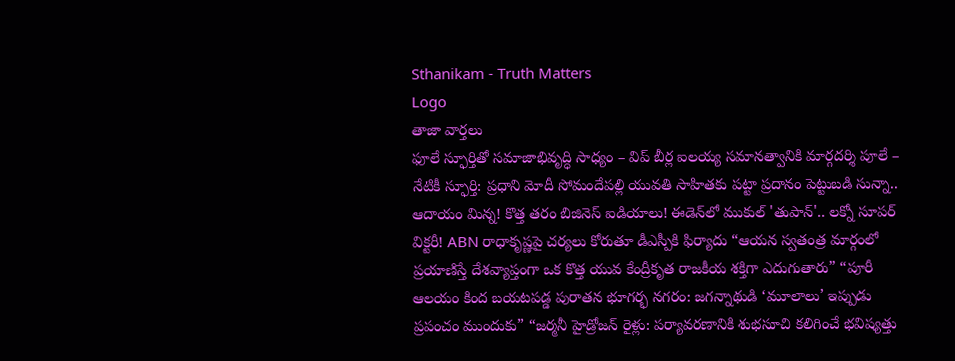Sthanikam - Truth Matters
Logo
తాజా వార్తలు
ఫూలే స్ఫూర్తితో సమాజాభివృద్ధి సాధ్యం – విప్ బీర్ల ఐలయ్య సమానత్వానికి మార్గదర్శి పూలే – నేటికీ స్ఫూర్తి: ప్రధాని మోదీ సోమందేపల్లి యువతి సాహితకు పట్టా ప్రదానం పెట్టుబడి సున్నా.. ఆదాయం మిన్న! కొత్త తరం బిజినెస్ ఐడియాలు! ఈడెన్‌లో ముకుల్ 'తుపాన్'.. లక్నో సూపర్ విక్టరీ! ABN రాధాకృష్ణపై చర్యలు కోరుతూ డీఎస్పీకి ఫిర్యాదు “ఆయన స్వతంత్ర మార్గంలో ప్రయాణిస్తే దేశవ్యాప్తంగా ఒక కొత్త యువ కేంద్రీకృత రాజకీయ శక్తిగా ఎదుగుతారు” “పూరీ ఆలయం కింద బయటపడ్డ పురాతన భూగర్భ నగరం: జగన్నాథుడి ‘మూలాలు’ ఇప్పుడు ప్రపంచం ముందుకు” “జర్మనీ హైడ్రోజన్ రైళ్లు: పర్యావరణానికి శుభసూచి కలిగించే భవిష్యత్తు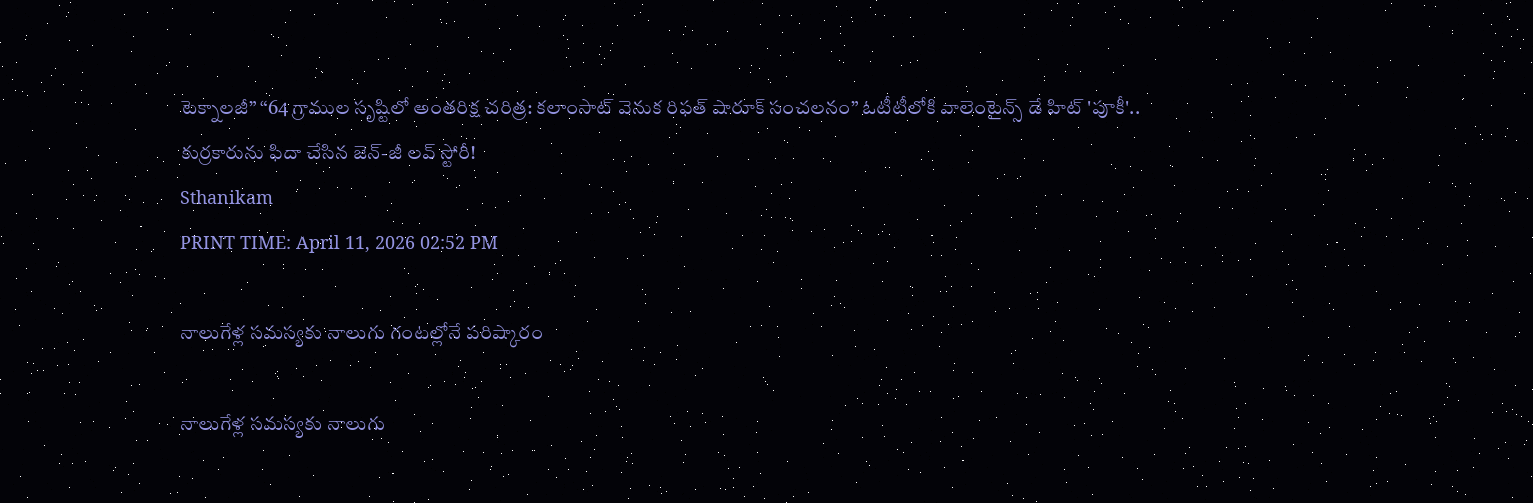టెక్నాలజీ” “64 గ్రాముల సృష్టిలో అంతరిక్ష చరిత్ర: కలాంసాట్ వెనుక రిఫత్ షారూక్ సంచలనం” ఓటీటీలోకి వాలెంటైన్స్ డే హిట్ 'పూకీ'.. కుర్రకారును ఫిదా చేసిన జెన్-జీ లవ్ స్టోరీ!
Sthanikam
PRINT TIME: April 11, 2026 02:52 PM

నాలుగేళ్ల సమస్యకు నాలుగు గంటల్లోనే పరిష్కారం

నాలుగేళ్ల సమస్యకు నాలుగు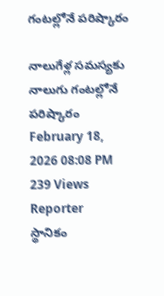గంటల్లోనే పరిష్కారం

నాలుగేళ్ల సమస్యకు నాలుగు గంటల్లోనే పరిష్కారం
February 18, 2026 08:08 PM 239 Views
Reporter
స్థానికం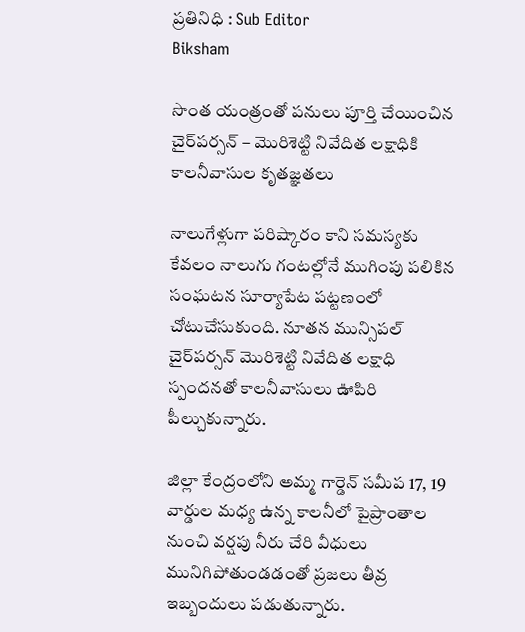ప్రతినిధి : Sub Editor
Biksham

సొంత యంత్రంతో పనులు పూర్తి చేయించిన చైర్‌పర్సన్ – మొరిశెట్టి నివేదిత లక్షాధికి కాలనీవాసుల కృతజ్ఞతలు

నాలుగేళ్లుగా పరిష్కారం కాని సమస్యకు కేవలం నాలుగు గంటల్లోనే ముగింపు పలికిన సంఘటన సూర్యాపేట పట్టణంలో చోటుచేసుకుంది. నూతన మున్సిపల్ చైర్‌పర్సన్ మొరిశెట్టి నివేదిత లక్షాధి స్పందనతో కాలనీవాసులు ఊపిరి పీల్చుకున్నారు.

జిల్లా కేంద్రంలోని అమ్మ గార్డెన్ సమీప 17, 19 వార్డుల మధ్య ఉన్న కాలనీలో పైప్రాంతాల నుంచి వర్షపు నీరు చేరి వీధులు మునిగిపోతుండడంతో ప్రజలు తీవ్ర ఇబ్బందులు పడుతున్నారు.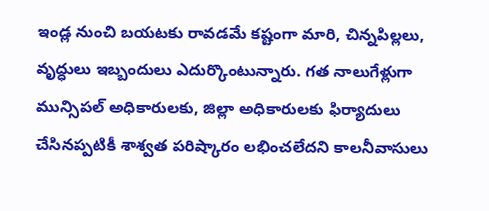ఇండ్ల నుంచి బయటకు రావడమే కష్టంగా మారి, చిన్నపిల్లలు, వృద్ధులు ఇబ్బందులు ఎదుర్కొంటున్నారు. గత నాలుగేళ్లుగా మున్సిపల్ అధికారులకు, జిల్లా అధికారులకు ఫిర్యాదులు చేసినప్పటికీ శాశ్వత పరిష్కారం లభించలేదని కాలనీవాసులు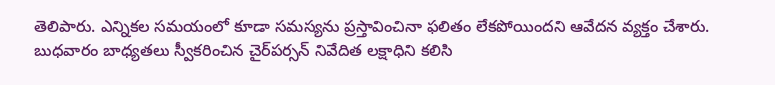తెలిపారు. ఎన్నికల సమయంలో కూడా సమస్యను ప్రస్తావించినా ఫలితం లేకపోయిందని ఆవేదన వ్యక్తం చేశారు. బుధవారం బాధ్యతలు స్వీకరించిన చైర్‌పర్సన్ నివేదిత లక్షాధిని కలిసి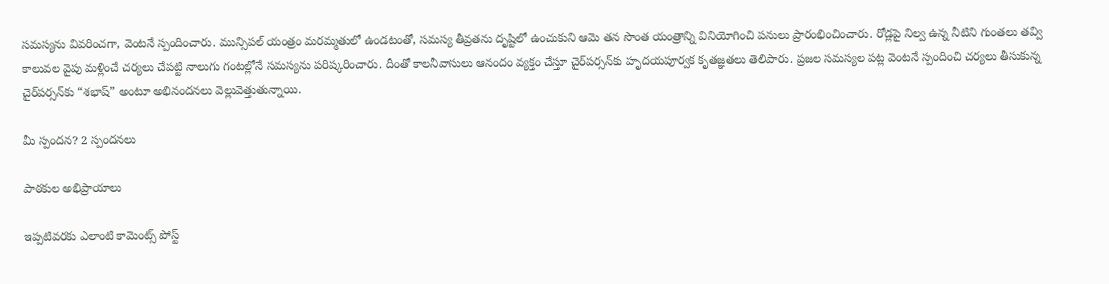సమస్యను వివరించగా, వెంటనే స్పందించారు. మున్సిపల్ యంత్రం మరమ్మతులో ఉండటంతో, సమస్య తీవ్రతను దృష్టిలో ఉంచుకుని ఆమె తన సొంత యంత్రాన్ని వినియోగించి పనులు ప్రారంభించించారు. రోడ్లపై నిల్వ ఉన్న నీటిని గుంతలు తవ్వి కాలువల వైపు మళ్లించే చర్యలు చేపట్టి నాలుగు గంటల్లోనే సమస్యను పరిష్కరించారు. దీంతో కాలనీవాసులు ఆనందం వ్యక్తం చేస్తూ చైర్‌పర్సన్‌కు హృదయపూర్వక కృతజ్ఞతలు తెలిపారు. ప్రజల సమస్యల పట్ల వెంటనే స్పందించి చర్యలు తీసుకున్న చైర్‌పర్సన్‌కు “శభాష్” అంటూ అభినందనలు వెల్లువెత్తుతున్నాయి.

మీ స్పందన? 2 స్పందనలు

పాఠకుల అభిప్రాయాలు

ఇప్పటివరకు ఎలాంటి కామెంట్స్ పోస్ట్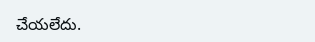చేయలేదు.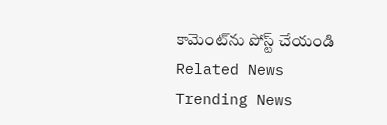కామెంట్‌ను పోస్ట్ చేయండి
Related News
Trending News